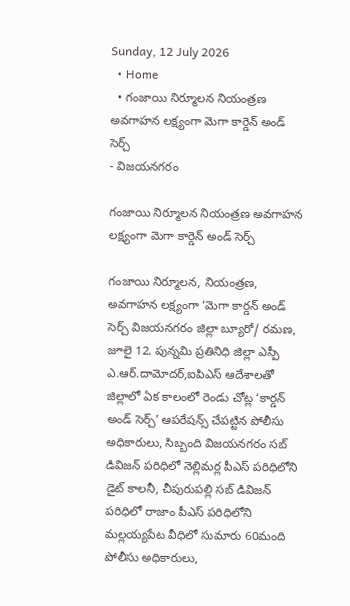Sunday, 12 July 2026
  • Home
  • గంజాయి నిర్మూలన నియంత్రణ అవగాహన లక్ష్యంగా మెగా కార్డెన్ అండ్ సెర్చ్
- విజయనగరం

గంజాయి నిర్మూలన నియంత్రణ అవగాహన లక్ష్యంగా మెగా కార్డెన్ అండ్ సెర్చ్

గంజాయి నిర్మూలన, నియంత్రణ, అవగాహన లక్ష్యంగా ‘మెగా కార్డన్ అండ్ సెర్చ్ విజయనగరం జిల్లా బ్యూరో/ రమణ, జూలై 12. పున్నమి ప్రతినిధి జిల్లా ఎస్పీ ఎ.ఆర్.దామోదర్,ఐపిఎస్ ఆదేశాలతో జిల్లాలో ఏక కాలంలో రెండు చోట్ల ‘కార్డన్ అండ్ సెర్చ్’ ఆపరేషన్స్ చేపట్టిన పోలీసు అధికారులు, సిబ్బంది విజయనగరం సబ్ డివిజన్ పరిధిలో నెల్లిమర్ల పీఎస్ పరిధిలోని డైట్ కాలనీ, చీపురుపల్లి సబ్ డివిజన్ పరిధిలో రాజాం పీఎస్ పరిధిలోని మల్లయ్యపేట వీధిలో సుమారు 60మంది పోలీసు అధికారులు,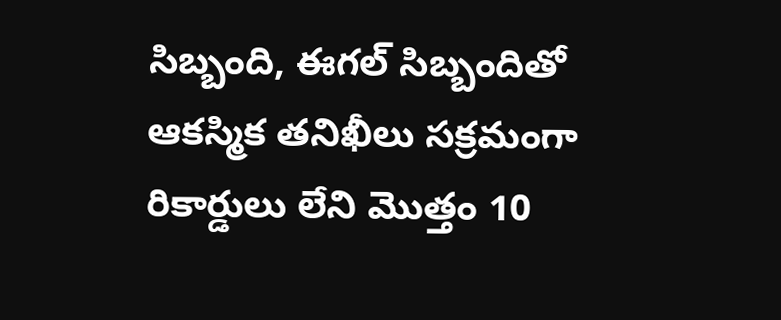సిబ్బంది, ఈగల్ సిబ్బందితో ఆకస్మిక తనిఖీలు సక్రమంగా రికార్డులు లేని మొత్తం 10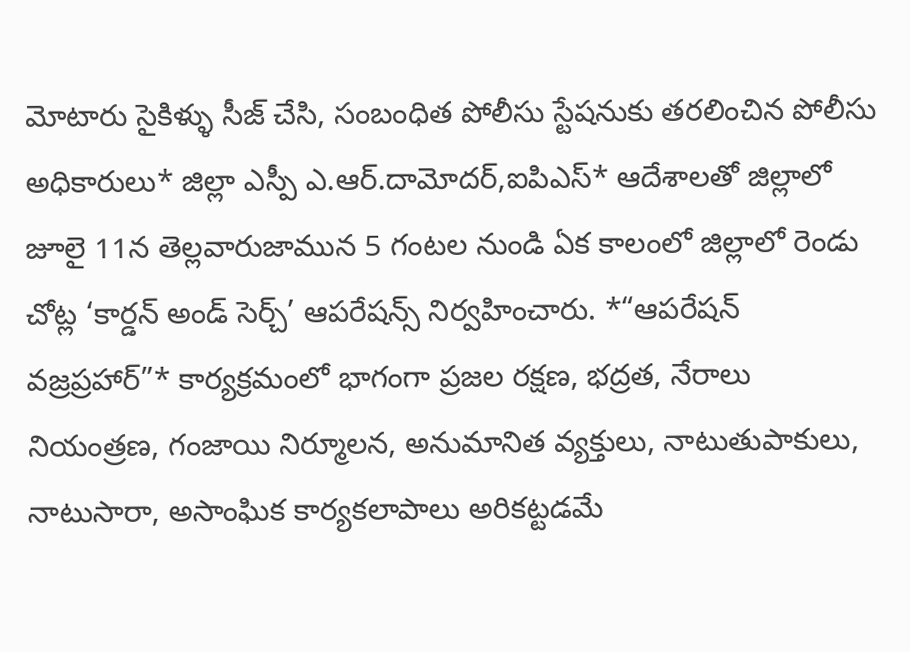మోటారు సైకిళ్ళు సీజ్ చేసి, సంబంధిత పోలీసు స్టేషనుకు తరలించిన పోలీసు అధికారులు* జిల్లా ఎస్పీ ఎ.ఆర్.దామోదర్,ఐపిఎస్* ఆదేశాలతో జిల్లాలో జూలై 11న తెల్లవారుజామున 5 గంటల నుండి ఏక కాలంలో జిల్లాలో రెండు చోట్ల ‘కార్డన్ అండ్ సెర్చ్’ ఆపరేషన్స్ నిర్వహించారు. *“ఆపరేషన్ వజ్రప్రహార్”* కార్యక్రమంలో భాగంగా ప్రజల రక్షణ, భద్రత, నేరాలు నియంత్రణ, గంజాయి నిర్మూలన, అనుమానిత వ్యక్తులు, నాటుతుపాకులు, నాటుసారా, అసాంఘిక కార్యకలాపాలు అరికట్టడమే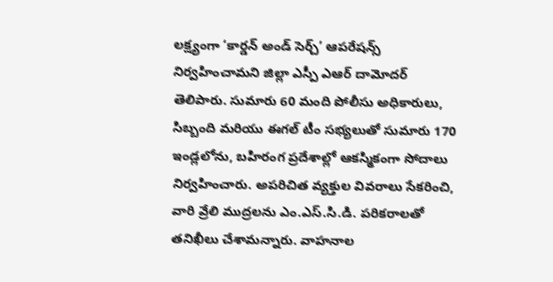లక్ష్యంగా ‘కార్డన్ అండ్ సెర్చ్’ ఆపరేషన్స్ నిర్వహించామని జిల్లా ఎస్పీ ఎఆర్ దామోదర్ తెలిపారు. సుమారు 60 మంది పోలీసు అధికారులు, సిబ్బంది మరియు ఈగల్ టీం సభ్యలుతో సుమారు 170 ఇండ్లలోను, బహిరంగ ప్రదేశాల్లో ఆకస్మికంగా సోదాలు నిర్వహించారు. అపరిచిత వ్యక్తుల వివరాలు సేకరించి, వారి వ్రేలి ముద్రలను ఎం.ఎస్.సి.డి. పరికరాలతో తనిఖీలు చేశామన్నారు. వాహనాల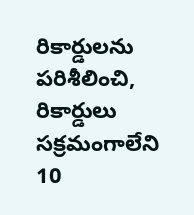రికార్డులను పరిశీలించి, రికార్డులు సక్రమంగాలేని 10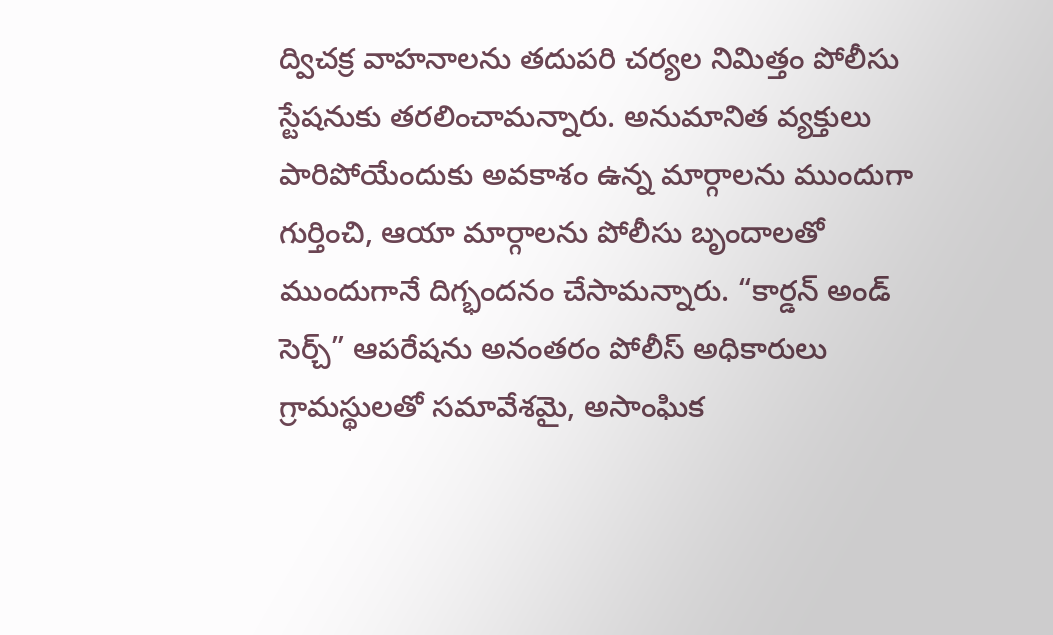ద్విచక్ర వాహనాలను తదుపరి చర్యల నిమిత్తం పోలీసు స్టేషనుకు తరలించామన్నారు. అనుమానిత వ్యక్తులు పారిపోయేందుకు అవకాశం ఉన్న మార్గాలను ముందుగా గుర్తించి, ఆయా మార్గాలను పోలీసు బృందాలతో ముందుగానే దిగ్భందనం చేసామన్నారు. “కార్డన్ అండ్ సెర్చ్” ఆపరేషను అనంతరం పోలీస్ అధికారులు గ్రామస్థులతో సమావేశమై, అసాంఘిక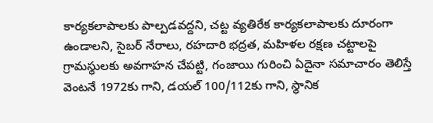కార్యకలాపాలకు పాల్పడవద్దని, చట్ట వ్యతిరేక కార్యకలాపాలకు దూరంగా ఉండాలని, సైబర్ నేరాలు, రహదారి భద్రత, మహిళల రక్షణ చట్టాలపై గ్రామస్థులకు అవగాహన చేపట్టి, గంజాయి గురించి ఏదైనా సమాచారం తెలిస్తే వెంటనే 1972కు గాని, డయల్ 100/112కు గాని, స్థానిక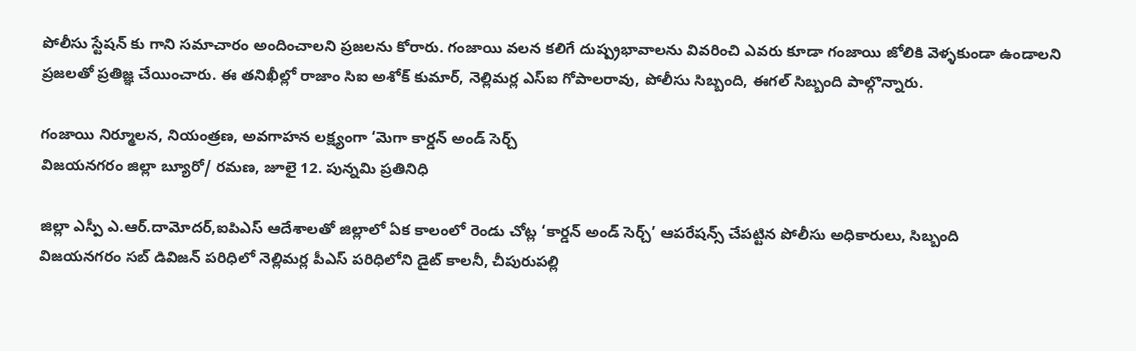పోలీసు స్టేషన్ కు గాని సమాచారం అందించాలని ప్రజలను కోరారు. గంజాయి వలన కలిగే దుష్ప్రభావాలను వివరించి ఎవరు కూడా గంజాయి జోలికి వెళ్ళకుండా ఉండాలని ప్రజలతో ప్రతిజ్ఞ చేయించారు. ఈ తనిఖీల్లో రాజాం సిఐ అశోక్ కుమార్, నెల్లిమర్ల ఎస్ఐ గోపాలరావు, పోలీసు సిబ్బంది, ఈగల్ సిబ్బంది పాల్గొన్నారు.

గంజాయి నిర్మూలన, నియంత్రణ, అవగాహన లక్ష్యంగా ‘మెగా కార్డన్ అండ్ సెర్చ్
విజయనగరం జిల్లా బ్యూరో/ రమణ, జూలై 12. పున్నమి ప్రతినిధి

జిల్లా ఎస్పీ ఎ.ఆర్.దామోదర్,ఐపిఎస్ ఆదేశాలతో జిల్లాలో ఏక కాలంలో రెండు చోట్ల ‘కార్డన్ అండ్ సెర్చ్’ ఆపరేషన్స్ చేపట్టిన పోలీసు అధికారులు, సిబ్బంది
విజయనగరం సబ్ డివిజన్ పరిధిలో నెల్లిమర్ల పీఎస్ పరిధిలోని డైట్ కాలనీ, చీపురుపల్లి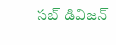సబ్ డివిజన్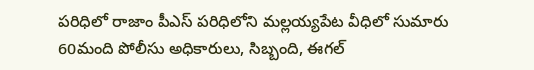పరిధిలో రాజాం పీఎస్ పరిధిలోని మల్లయ్యపేట వీధిలో సుమారు 60మంది పోలీసు అధికారులు, సిబ్బంది, ఈగల్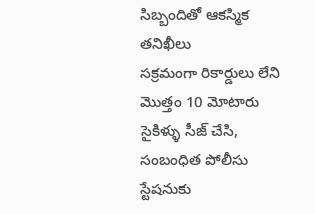సిబ్బందితో ఆకస్మిక తనిఖీలు
సక్రమంగా రికార్డులు లేని మొత్తం 10 మోటారు సైకిళ్ళు సీజ్ చేసి, సంబంధిత పోలీసు స్టేషనుకు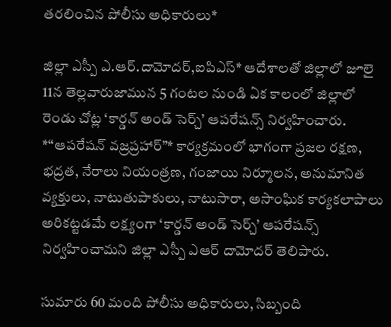తరలించిన పోలీసు అధికారులు*

జిల్లా ఎస్పీ ఎ.ఆర్.దామోదర్,ఐపిఎస్* ఆదేశాలతో జిల్లాలో జూలై 11న తెల్లవారుజామున 5 గంటల నుండి ఏక కాలంలో జిల్లాలో రెండు చోట్ల ‘కార్డన్ అండ్ సెర్చ్’ ఆపరేషన్స్ నిర్వహించారు. *“ఆపరేషన్ వజ్రప్రహార్”* కార్యక్రమంలో భాగంగా ప్రజల రక్షణ, భద్రత, నేరాలు నియంత్రణ, గంజాయి నిర్మూలన, అనుమానిత వ్యక్తులు, నాటుతుపాకులు, నాటుసారా, అసాంఘిక కార్యకలాపాలు అరికట్టడమే లక్ష్యంగా ‘కార్డన్ అండ్ సెర్చ్’ ఆపరేషన్స్ నిర్వహించామని జిల్లా ఎస్పీ ఎఆర్ దామోదర్ తెలిపారు.

సుమారు 60 మంది పోలీసు అధికారులు, సిబ్బంది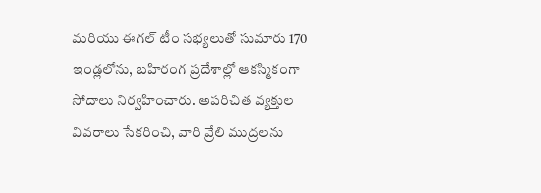మరియు ఈగల్ టీం సభ్యలుతో సుమారు 170 ఇండ్లలోను, బహిరంగ ప్రదేశాల్లో ఆకస్మికంగా సోదాలు నిర్వహించారు. అపరిచిత వ్యక్తుల వివరాలు సేకరించి, వారి వ్రేలి ముద్రలను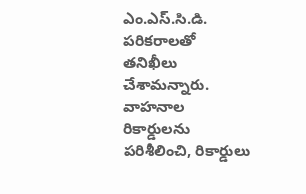ఎం.ఎస్.సి.డి. పరికరాలతో తనిఖీలు చేశామన్నారు. వాహనాల రికార్డులను పరిశీలించి, రికార్డులు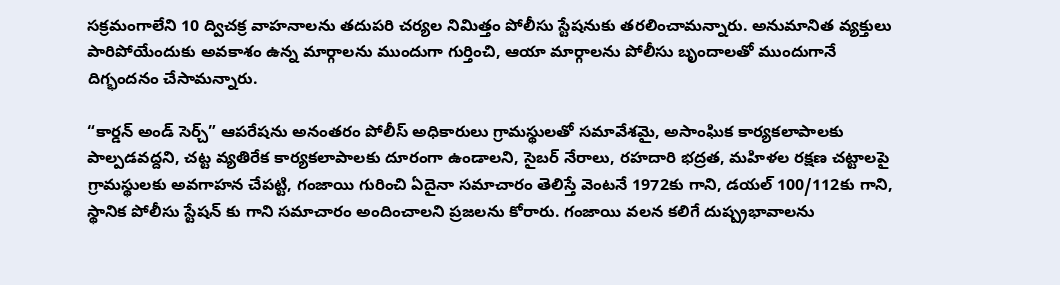సక్రమంగాలేని 10 ద్విచక్ర వాహనాలను తదుపరి చర్యల నిమిత్తం పోలీసు స్టేషనుకు తరలించామన్నారు. అనుమానిత వ్యక్తులు పారిపోయేందుకు అవకాశం ఉన్న మార్గాలను ముందుగా గుర్తించి, ఆయా మార్గాలను పోలీసు బృందాలతో ముందుగానే దిగ్భందనం చేసామన్నారు.

“కార్డన్ అండ్ సెర్చ్” ఆపరేషను అనంతరం పోలీస్ అధికారులు గ్రామస్థులతో సమావేశమై, అసాంఘిక కార్యకలాపాలకు పాల్పడవద్దని, చట్ట వ్యతిరేక కార్యకలాపాలకు దూరంగా ఉండాలని, సైబర్ నేరాలు, రహదారి భద్రత, మహిళల రక్షణ చట్టాలపై గ్రామస్థులకు అవగాహన చేపట్టి, గంజాయి గురించి ఏదైనా సమాచారం తెలిస్తే వెంటనే 1972కు గాని, డయల్ 100/112కు గాని, స్థానిక పోలీసు స్టేషన్ కు గాని సమాచారం అందించాలని ప్రజలను కోరారు. గంజాయి వలన కలిగే దుష్ప్రభావాలను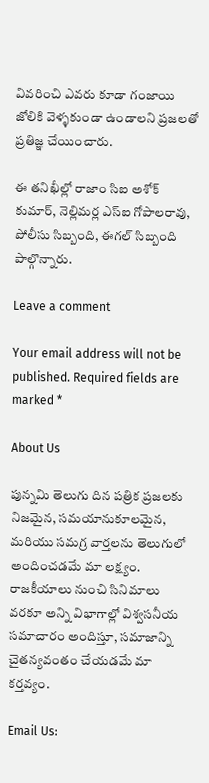వివరించి ఎవరు కూడా గంజాయి జోలికి వెళ్ళకుండా ఉండాలని ప్రజలతో ప్రతిజ్ఞ చేయించారు.

ఈ తనిఖీల్లో రాజాం సిఐ అశోక్ కుమార్, నెల్లిమర్ల ఎస్ఐ గోపాలరావు, పోలీసు సిబ్బంది, ఈగల్ సిబ్బంది పాల్గొన్నారు.

Leave a comment

Your email address will not be published. Required fields are marked *

About Us

పున్నమి తెలుగు దిన పత్రిక ప్రజలకు నిజమైన, సమయానుకూలమైన, మరియు సమగ్ర వార్తలను తెలుగులో అందించడమే మా లక్ష్యం.
రాజకీయాలు నుంచి సినిమాలు వరకూ అన్ని విభాగాల్లో విశ్వసనీయ సమాచారం అందిస్తూ, సమాజాన్ని చైతన్యవంతం చేయడమే మా కర్తవ్యం.

Email Us: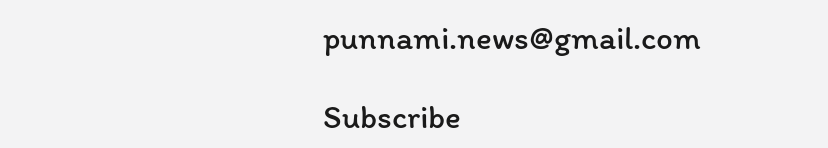punnami.news@gmail.com

Subscribe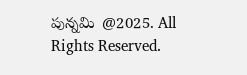పున్నమి  @2025. All Rights Reserved.